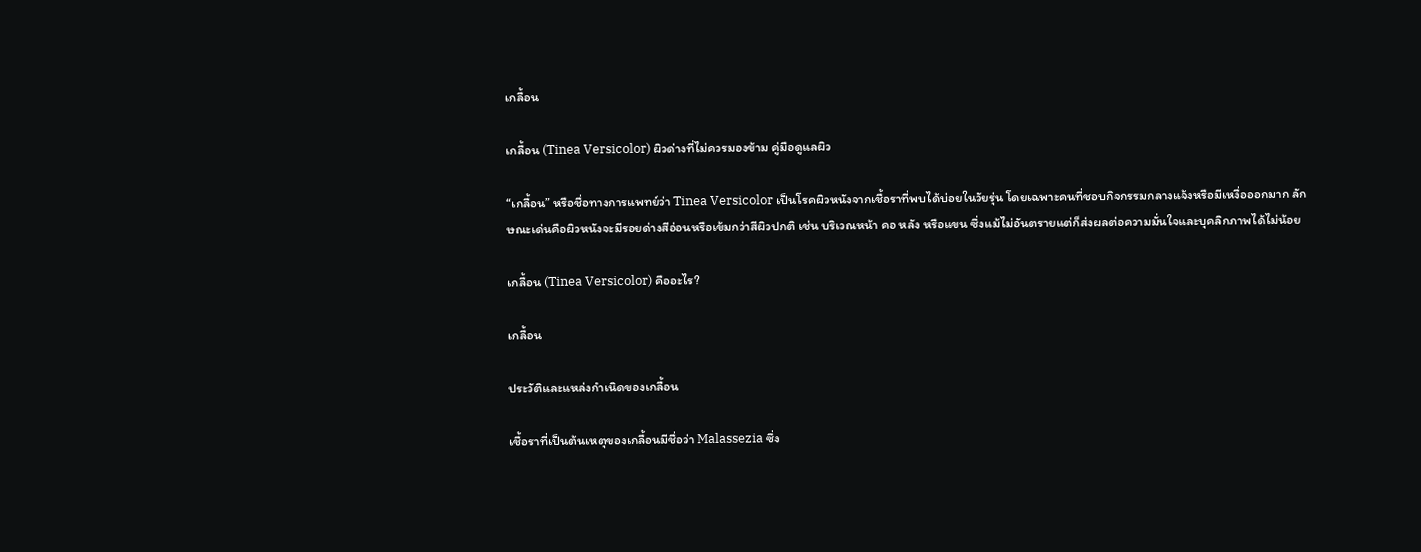เกลื้อน

เกลื้อน (Tinea Versicolor) ผิวด่างที่ไม่ควรมองข้าม คู่มือดูแลผิว

“เกลื้อน” หรือชื่อทางการแพทย์ว่า Tinea Versicolor เป็นโรคผิวหนังจากเชื้อราที่พบได้บ่อยในวัยรุ่น โดยเฉพาะคนที่ชอบกิจกรรมกลางแจ้งหรือมีเหงื่อออกมาก ลักษณะเด่นคือผิวหนังจะมีรอยด่างสีอ่อนหรือเข้มกว่าสีผิวปกติ เช่น บริเวณหน้า คอ หลัง หรือแขน ซึ่งแม้ไม่อันตรายแต่ก็ส่งผลต่อความมั่นใจและบุคลิกภาพได้ไม่น้อย

เกลื้อน (Tinea Versicolor) คืออะไร?

เกลื้อน

ประวัติและแหล่งกำเนิดของเกลื้อน

เชื้อราที่เป็นต้นเหตุของเกลื้อนมีชื่อว่า Malassezia ซึ่ง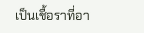เป็นเชื้อราที่อา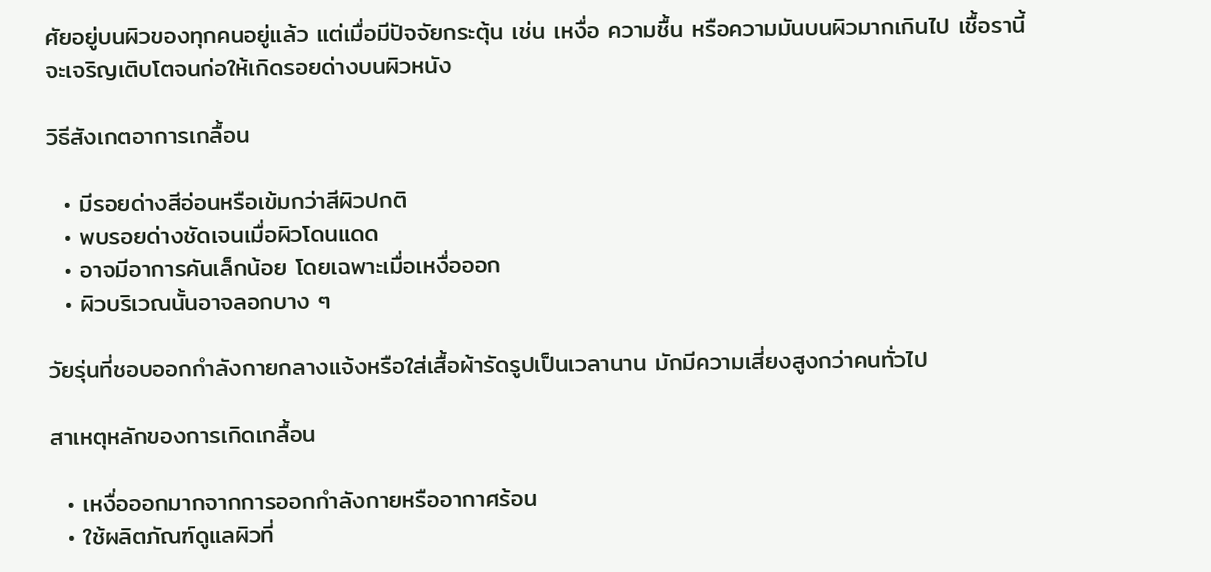ศัยอยู่บนผิวของทุกคนอยู่แล้ว แต่เมื่อมีปัจจัยกระตุ้น เช่น เหงื่อ ความชื้น หรือความมันบนผิวมากเกินไป เชื้อรานี้จะเจริญเติบโตจนก่อให้เกิดรอยด่างบนผิวหนัง

วิธีสังเกตอาการเกลื้อน

  • มีรอยด่างสีอ่อนหรือเข้มกว่าสีผิวปกติ
  • พบรอยด่างชัดเจนเมื่อผิวโดนแดด
  • อาจมีอาการคันเล็กน้อย โดยเฉพาะเมื่อเหงื่อออก
  • ผิวบริเวณนั้นอาจลอกบาง ๆ

วัยรุ่นที่ชอบออกกำลังกายกลางแจ้งหรือใส่เสื้อผ้ารัดรูปเป็นเวลานาน มักมีความเสี่ยงสูงกว่าคนทั่วไป

สาเหตุหลักของการเกิดเกลื้อน

  • เหงื่อออกมากจากการออกกำลังกายหรืออากาศร้อน
  • ใช้ผลิตภัณฑ์ดูแลผิวที่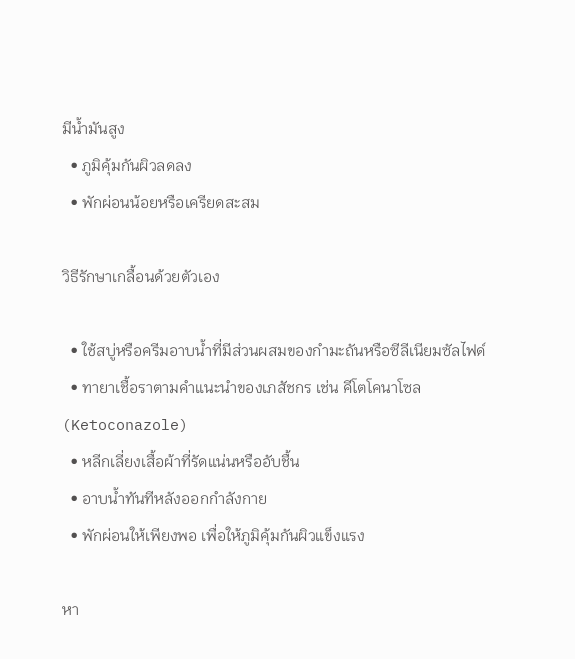มีน้ำมันสูง
  • ภูมิคุ้มกันผิวลดลง
  • พักผ่อนน้อยหรือเครียดสะสม

วิธีรักษาเกลื้อนด้วยตัวเอง

  • ใช้สบู่หรือครีมอาบน้ำที่มีส่วนผสมของกำมะถันหรือซีลีเนียมซัลไฟด์
  • ทายาเชื้อราตามคำแนะนำของเภสัชกร เช่น คีโตโคนาโซล (Ketoconazole)
  • หลีกเลี่ยงเสื้อผ้าที่รัดแน่นหรืออับชื้น
  • อาบน้ำทันทีหลังออกกำลังกาย
  • พักผ่อนให้เพียงพอ เพื่อให้ภูมิคุ้มกันผิวแข็งแรง

หา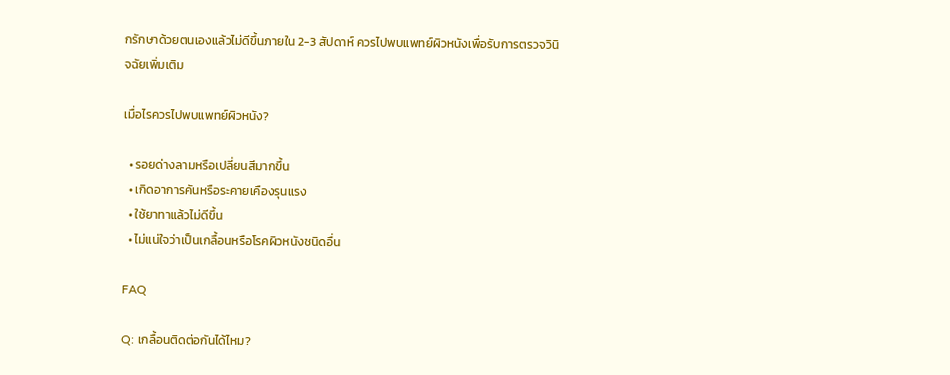กรักษาด้วยตนเองแล้วไม่ดีขึ้นภายใน 2-3 สัปดาห์ ควรไปพบแพทย์ผิวหนังเพื่อรับการตรวจวินิจฉัยเพิ่มเติม

เมื่อไรควรไปพบแพทย์ผิวหนัง?

  • รอยด่างลามหรือเปลี่ยนสีมากขึ้น
  • เกิดอาการคันหรือระคายเคืองรุนแรง
  • ใช้ยาทาแล้วไม่ดีขึ้น
  • ไม่แน่ใจว่าเป็นเกลื้อนหรือโรคผิวหนังชนิดอื่น

FAQ

Q: เกลื้อนติดต่อกันได้ไหม?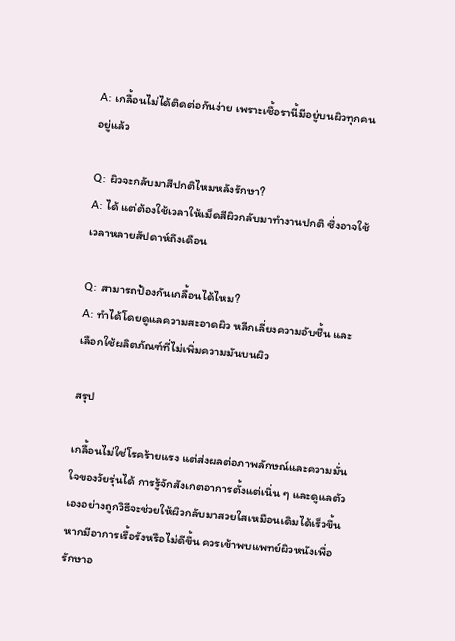A: เกลื้อนไม่ได้ติดต่อกันง่าย เพราะเชื้อรานี้มีอยู่บนผิวทุกคนอยู่แล้ว

Q: ผิวจะกลับมาสีปกติไหมหลังรักษา?
A: ได้ แต่ต้องใช้เวลาให้เม็ดสีผิวกลับมาทำงานปกติ ซึ่งอาจใช้เวลาหลายสัปดาห์ถึงเดือน

Q: สามารถป้องกันเกลื้อนได้ไหม?
A: ทำได้โดยดูแลความสะอาดผิว หลีกเลี่ยงความอับชื้น และเลือกใช้ผลิตภัณฑ์ที่ไม่เพิ่มความมันบนผิว

สรุป

เกลื้อนไม่ใช่โรคร้ายแรง แต่ส่งผลต่อภาพลักษณ์และความมั่นใจของวัยรุ่นได้ การรู้จักสังเกตอาการตั้งแต่เนิ่น ๆ และดูแลตัวเองอย่างถูกวิธีจะช่วยให้ผิวกลับมาสวยใสเหมือนเดิมได้เร็วขึ้น หากมีอาการเรื้อรังหรือไม่ดีขึ้น ควรเข้าพบแพทย์ผิวหนังเพื่อรักษาอ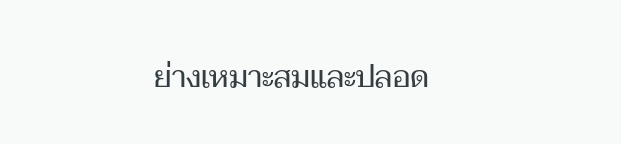ย่างเหมาะสมและปลอด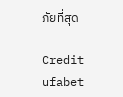ภัยที่สุด

Credit ufabet